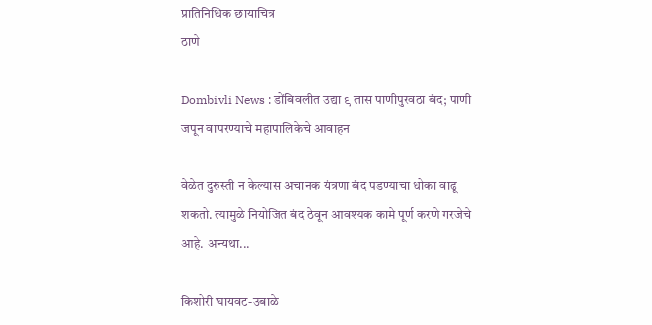प्रातिनिधिक छायाचित्र
ठाणे

Dombivli News : डोंबिवलीत उद्या ९ तास पाणीपुरवठा बंद; पाणी जपून वापरण्याचे महापालिकेचे आवाहन

वेळेत दुरुस्ती न केल्यास अचानक यंत्रणा बंद पडण्याचा धोका वाढू शकतो. त्यामुळे नियोजित बंद ठेवून आवश्यक कामे पूर्ण करणे गरजेचे आहे. अन्यथा...

किशोरी घायवट-उबाळे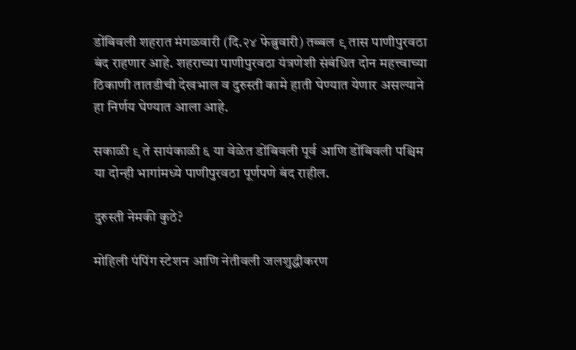डोंबिवली शहरात मंगळवारी (दि.२४ फेब्रुवारी) तब्बल ९ तास पाणीपुरवठा बंद राहणार आहे. शहराच्या पाणीपुरवठा यंत्रणेशी संबंधित दोन महत्त्वाच्या ठिकाणी तातडीची देखभाल व दुरुस्ती कामे हाती घेण्यात येणार असल्याने हा निर्णय घेण्यात आला आहे.

सकाळी ९ ते सायंकाळी ६ या वेळेत डोंबिवली पूर्व आणि डोंबिवली पश्चिम या दोन्ही भागांमध्ये पाणीपुरवठा पूर्णपणे बंद राहील.

दुरुस्ती नेमकी कुठे?

मोहिली पंपिंग स्टेशन आणि नेतीवली जलशुद्धीकरण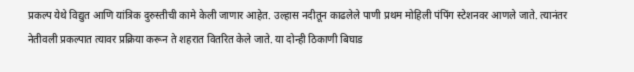प्रकल्प येथे विद्युत आणि यांत्रिक दुरुस्तीची कामे केली जाणार आहेत. उल्हास नदीतून काढलेले पाणी प्रथम मोहिली पंपिंग स्टेशनवर आणले जाते. त्यानंतर नेतीवली प्रकल्पात त्यावर प्रक्रिया करून ते शहरात वितरित केले जाते. या दोन्ही ठिकाणी बिघाड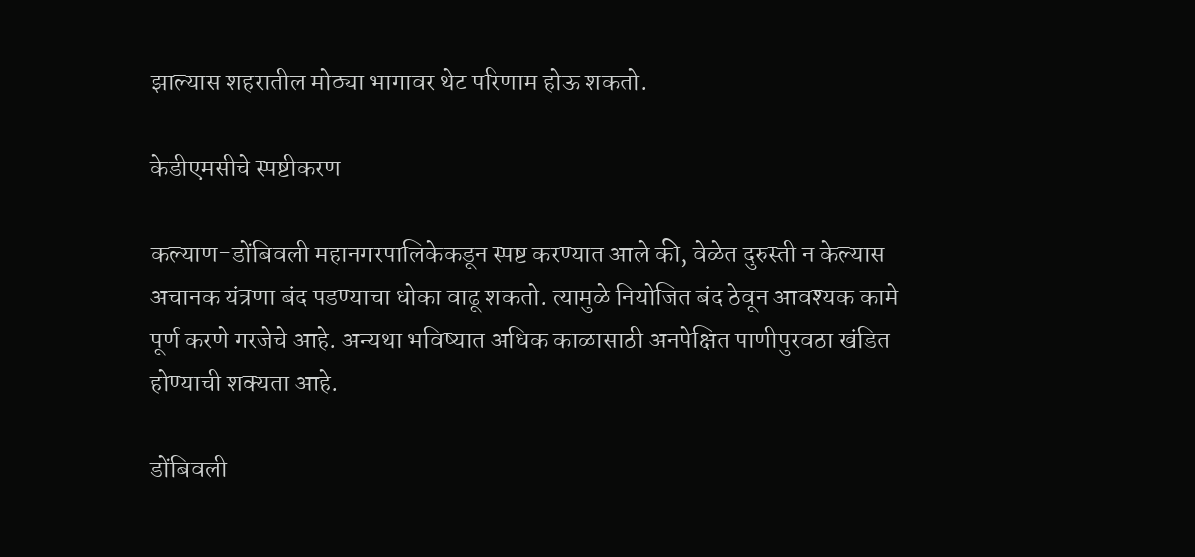झाल्यास शहरातील मोठ्या भागावर थेट परिणाम होऊ शकतो.

केडीएमसीचे स्पष्टीकरण

कल्याण-डोंबिवली महानगरपालिकेकडून स्पष्ट करण्यात आले की, वेळेत दुरुस्ती न केल्यास अचानक यंत्रणा बंद पडण्याचा धोका वाढू शकतो. त्यामुळे नियोजित बंद ठेवून आवश्यक कामे पूर्ण करणे गरजेचे आहे. अन्यथा भविष्यात अधिक काळासाठी अनपेक्षित पाणीपुरवठा खंडित होण्याची शक्यता आहे.

डोंबिवली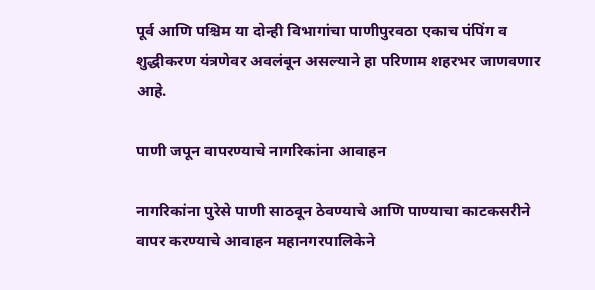पूर्व आणि पश्चिम या दोन्ही विभागांचा पाणीपुरवठा एकाच पंपिंग व शुद्धीकरण यंत्रणेवर अवलंबून असल्याने हा परिणाम शहरभर जाणवणार आहे.

पाणी जपून वापरण्याचे नागरिकांना आवाहन

नागरिकांना पुरेसे पाणी साठवून ठेवण्याचे आणि पाण्याचा काटकसरीने वापर करण्याचे आवाहन महानगरपालिकेने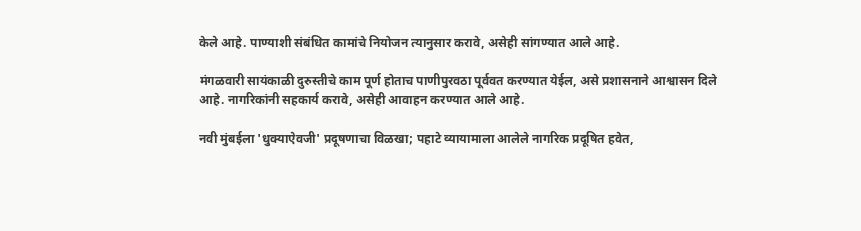केले आहे. पाण्याशी संबंधित कामांचे नियोजन त्यानुसार करावे, असेही सांगण्यात आले आहे.

मंगळवारी सायंकाळी दुरुस्तीचे काम पूर्ण होताच पाणीपुरवठा पूर्ववत करण्यात येईल, असे प्रशासनाने आश्वासन दिले आहे. नागरिकांनी सहकार्य करावे, असेही आवाहन करण्यात आले आहे.

नवी मुंबईला 'धुक्याऐवजी' प्रदूषणाचा विळखा; पहाटे व्यायामाला आलेले नागरिक प्रदूषित हवेत,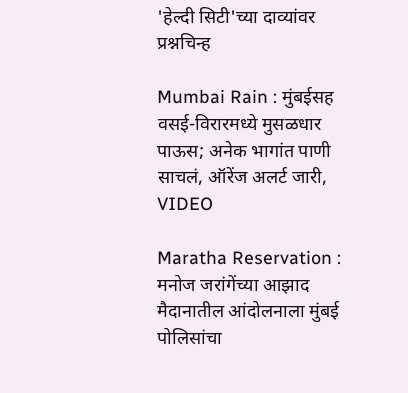'हेल्दी सिटी'च्या दाव्यांवर प्रश्नचिन्ह

Mumbai Rain : मुंबईसह वसई-विरारमध्ये मुसळधार पाऊस; अनेक भागांत पाणी साचलं, ऑरेंज अलर्ट जारी, VIDEO

Maratha Reservation : मनोज जरांगेंच्या आझाद मैदानातील आंदोलनाला मुंबई पोलिसांचा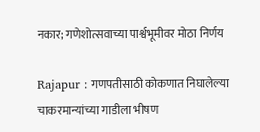नकार; गणेशोत्सवाच्या पार्श्वभूमीवर मोठा निर्णय

Rajapur : गणपतीसाठी कोकणात निघालेल्या चाकरमान्यांच्या गाडीला भीषण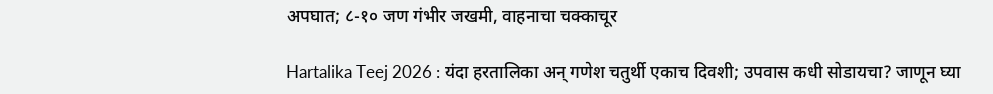अपघात; ८-१० जण गंभीर जखमी, वाहनाचा चक्काचूर

Hartalika Teej 2026 : यंदा हरतालिका अन् गणेश चतुर्थी एकाच दिवशी; उपवास कधी सोडायचा? जाणून घ्या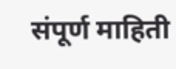संपूर्ण माहिती